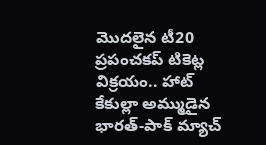మొదలైన టీ20 ప్రపంచకప్ టికెట్ల విక్రయం.. హాట్ కేకుల్లా అమ్ముడైన భారత్-పాక్ మ్యాచ్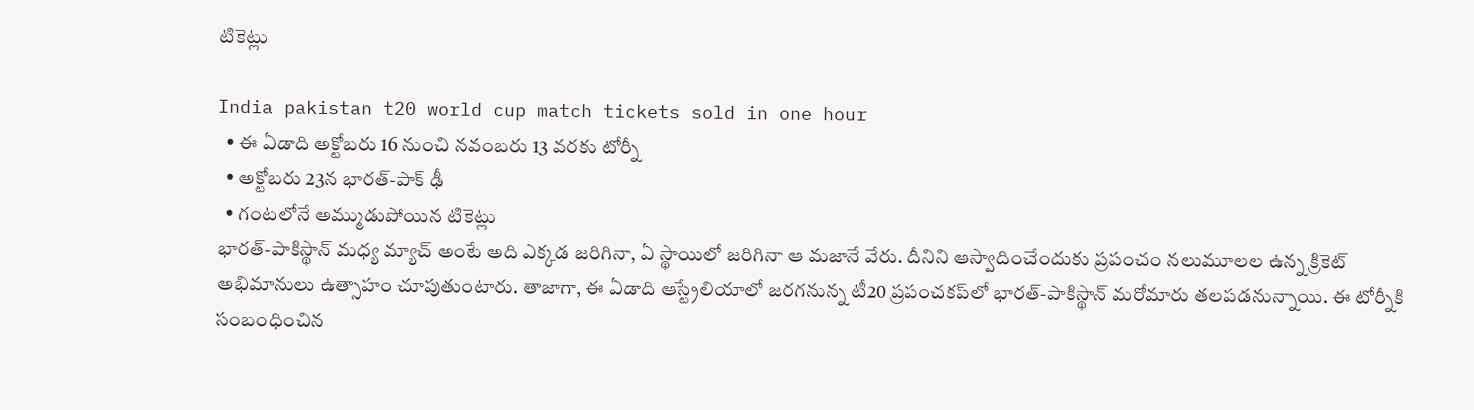టికెట్లు

India pakistan t20 world cup match tickets sold in one hour
  • ఈ ఏడాది అక్టోబరు 16 నుంచి నవంబరు 13 వరకు టోర్నీ
  • అక్టోబరు 23న భారత్-పాక్ ఢీ
  • గంటలోనే అమ్ముడుపోయిన టికెట్లు
భారత్-పాకిస్థాన్ మధ్య మ్యాచ్ అంటే అది ఎక్కడ జరిగినా, ఏ స్థాయిలో జరిగినా ఆ మజానే వేరు. దీనిని ఆస్వాదించేందుకు ప్రపంచం నలుమూలల ఉన్న క్రికెట్ అభిమానులు ఉత్సాహం చూపుతుంటారు. తాజాగా, ఈ ఏడాది ఆస్ట్రేలియాలో జరగనున్న టీ20 ప్రపంచకప్‌లో భారత్-పాకిస్థాన్ మరోమారు తలపడనున్నాయి. ఈ టోర్నీకి సంబంధించిన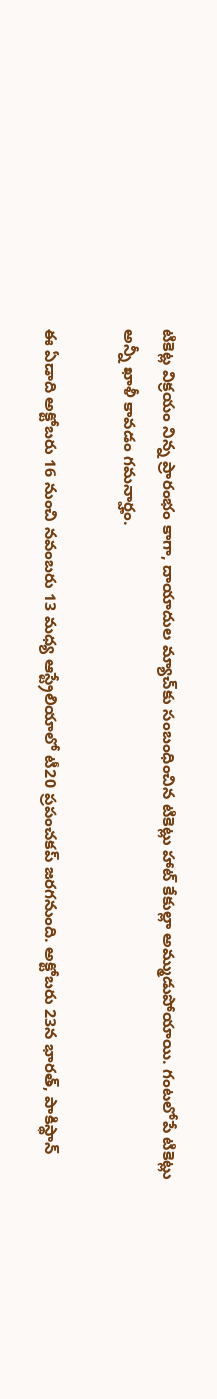టికెట్ల విక్రయం నిన్న ప్రారంభం కాగా, దాయాదుల మ్యాచ్‌కు సంబంధించిన టికెట్లు హాట్ కేకుల్లా అమ్ముడుపోయాయి. గంటలోపే టికెట్లు అన్నీ ఖాళీ కావడం గమనార్హం.

ఈ ఏడాది అక్టోబరు 16 నుంచి నవంబరు 13 మధ్య ఆస్ట్రేలియాలో టీ20 ప్రపంచకప్ జరగనుంది. అక్టోబరు 23న భారత్, పాకిస్థాన్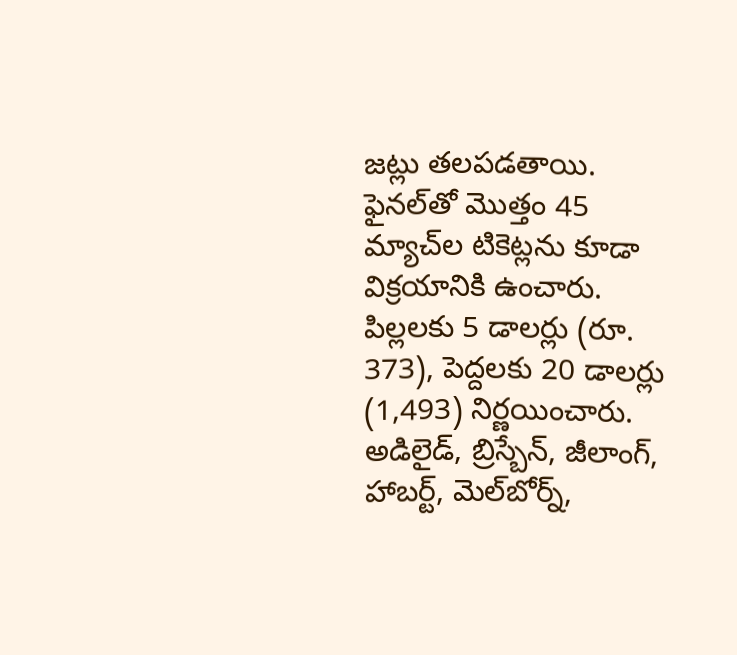జట్లు తలపడతాయి. ఫైనల్‌తో మొత్తం 45 మ్యాచ్‌ల టికెట్లను కూడా విక్రయానికి ఉంచారు. పిల్లలకు 5 డాలర్లు (రూ. 373), పెద్దలకు 20 డాలర్లు (1,493) నిర్ణయించారు. అడిలైడ్, బ్రిస్బేన్, జీలాంగ్, హాబర్ట్, మెల్‌బోర్న్,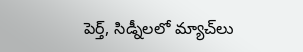పెర్త్, సిడ్నీలలో మ్యాచ్‌లు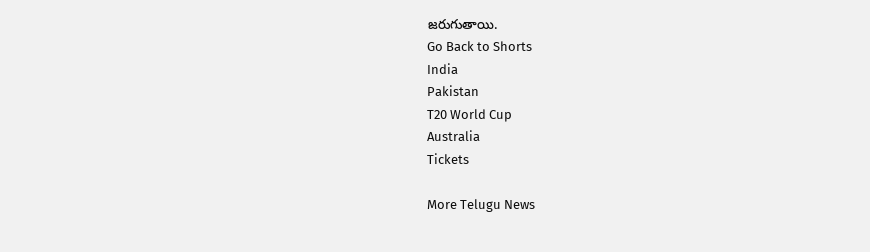జరుగుతాయి.
Go Back to Shorts
India
Pakistan
T20 World Cup
Australia
Tickets

More Telugu News